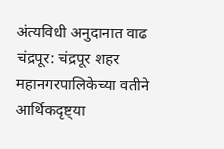अंत्यविधी अनुदानात वाढ
चंद्रपूर: चंद्रपूर शहर महानगरपालिकेच्या वतीने आर्थिकदृष्ट्या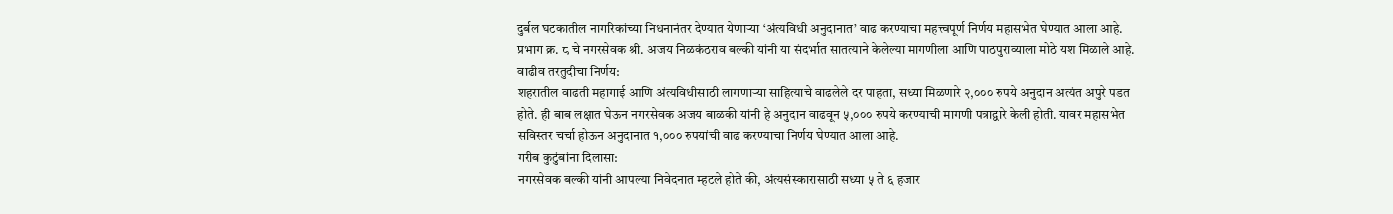दुर्बल घटकातील नागरिकांच्या निधनानंतर देण्यात येणाऱ्या ‘अंत्यविधी अनुदानात’ वाढ करण्याचा महत्त्वपूर्ण निर्णय महासभेत घेण्यात आला आहे. प्रभाग क्र. ८ चे नगरसेवक श्री. अजय निळकंठराव बल्की यांनी या संदर्भात सातत्याने केलेल्या मागणीला आणि पाठपुराव्याला मोठे यश मिळाले आहे.
वाढीव तरतुदीचा निर्णय:
शहरातील वाढती महागाई आणि अंत्यविधीसाठी लागणाऱ्या साहित्याचे वाढलेले दर पाहता, सध्या मिळणारे २,००० रुपये अनुदान अत्यंत अपुरे पडत होते. ही बाब लक्षात घेऊन नगरसेवक अजय बाळकी यांनी हे अनुदान वाढवून ५,००० रुपये करण्याची मागणी पत्राद्वारे केली होती. यावर महासभेत सविस्तर चर्चा होऊन अनुदानात १,००० रुपयांची वाढ करण्याचा निर्णय घेण्यात आला आहे.
गरीब कुटुंबांना दिलासा:
नगरसेवक बल्की यांनी आपल्या निवेदनात म्हटले होते की, अंत्यसंस्कारासाठी सध्या ५ ते ६ हजार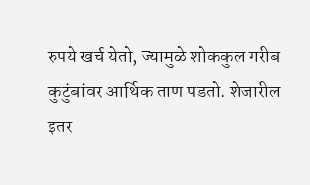रुपये खर्च येतो, ज्यामुळे शोककुल गरीब कुटुंबांवर आर्थिक ताण पडतो. शेजारील इतर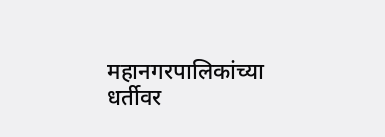महानगरपालिकांच्या धर्तीवर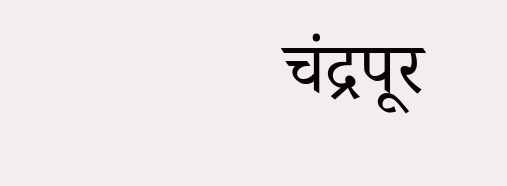चंद्रपूर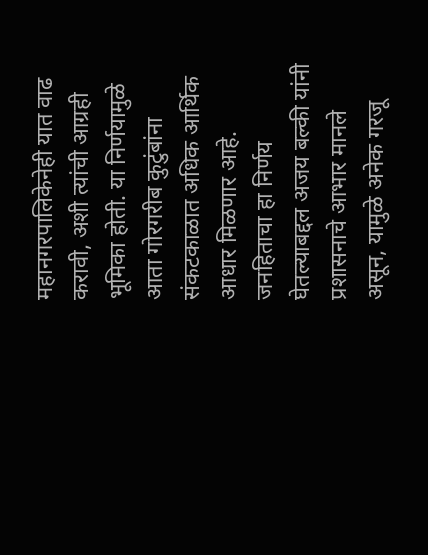महानगरपालिकेनेही यात वाढ करावी, अशी त्यांची आग्रही भूमिका होती. या निर्णयामुळे आता गोरगरीब कुटुंबांना संकटकाळात अधिक आर्थिक आधार मिळणार आहे.
जनहिताचा हा निर्णय घेतल्याबद्दल अजय बल्की यांनी प्रशासनाचे आभार मानले असून, यामुळे अनेक गरजू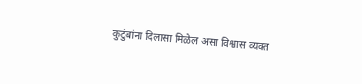कुटुंबांना दिलासा मिळेल असा विश्वास व्यक्त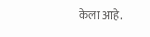केला आहे.